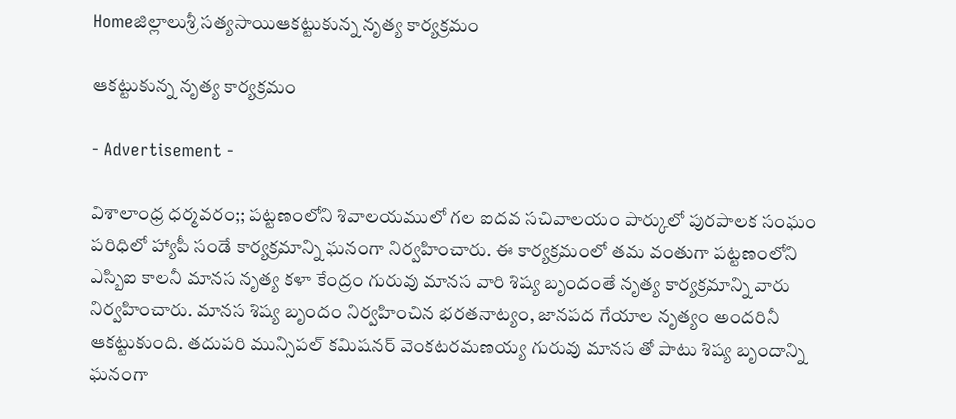Homeజిల్లాలుశ్రీ సత్యసాయిఆకట్టుకున్న నృత్య కార్యక్రమం

ఆకట్టుకున్న నృత్య కార్యక్రమం

- Advertisement -

విశాలాంధ్ర ధర్మవరం;; పట్టణంలోని శివాలయములో గల ఐదవ సచివాలయం పార్కులో పురపాలక సంఘం పరిధిలో హ్యాపీ సండే కార్యక్రమాన్ని ఘనంగా నిర్వహించారు. ఈ కార్యక్రమంలో తమ వంతుగా పట్టణంలోని ఎస్బిఐ కాలనీ మానస నృత్య కళా కేంద్రం గురువు మానస వారి శిష్య బృందంతే నృత్య కార్యక్రమాన్ని వారు నిర్వహించారు. మానస శిష్య బృందం నిర్వహించిన భరతనాట్యం, జానపద గేయాల నృత్యం అందరినీ ఆకట్టుకుంది. తదుపరి మున్సిపల్ కమిషనర్ వెంకటరమణయ్య గురువు మానస తో పాటు శిష్య బృందాన్ని ఘనంగా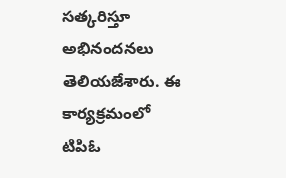సత్కరిస్తూ అభినందనలు తెలియజేశారు. ఈ కార్యక్రమంలో టిపిఓ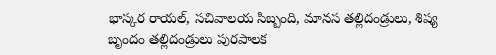భాస్కర రాయల్, సచివాలయ సిబ్బంది, మానస తల్లిదండ్రులు, శిష్య బృందం తల్లిదండ్రులు పురపాలక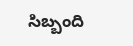సిబ్బంది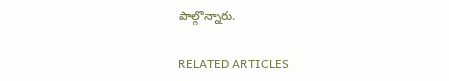పాల్గొన్నారు.

RELATED ARTICLES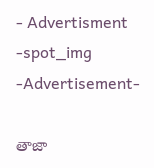- Advertisment -spot_img
-Advertisement-

తాజా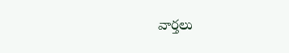వార్తలు